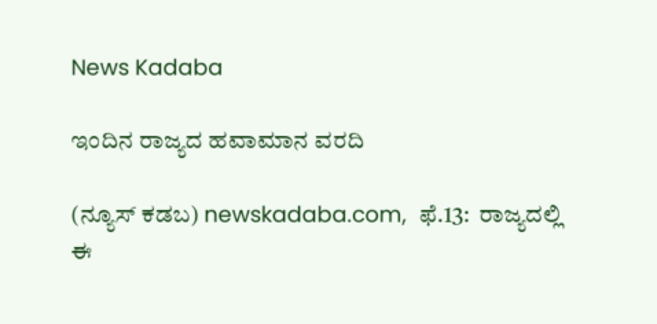News Kadaba

ಇಂದಿನ ರಾಜ್ಯದ ಹವಾಮಾನ ವರದಿ

(ನ್ಯೂಸ್‌ ಕಡಬ) newskadaba.com,  ಫೆ.13:  ರಾಜ್ಯದಲ್ಲಿ ಈ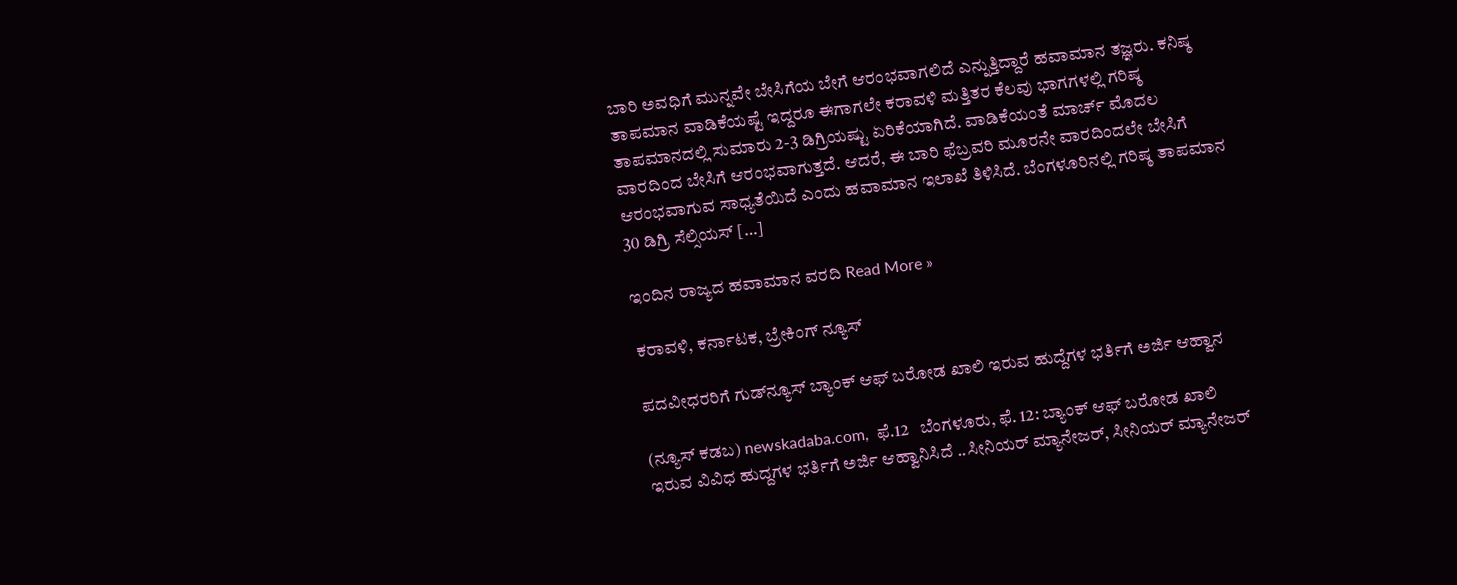ಬಾರಿ ಅವಧಿಗೆ ಮುನ್ನವೇ ಬೇಸಿಗೆಯ ಬೇಗೆ ಆರಂಭವಾಗಲಿದೆ ಎನ್ನುತ್ತಿದ್ದಾರೆ ಹವಾಮಾನ ತಜ್ಞರು. ಕನಿಷ್ಠ ತಾಪಮಾನ ವಾಡಿಕೆಯಷ್ಟೆ ಇದ್ದರೂ ಈಗಾಗಲೇ ಕರಾವಳಿ ಮತ್ತಿತರ ಕೆಲವು ಭಾಗಗಳಲ್ಲಿ ಗರಿಷ್ಠ ತಾಪಮಾನದಲ್ಲಿ ಸುಮಾರು 2-3 ಡಿಗ್ರಿಯಷ್ಟು ಏರಿಕೆಯಾಗಿದೆ. ವಾಡಿಕೆಯಂತೆ ಮಾರ್ಚ್ ಮೊದಲ ವಾರದಿಂದ ಬೇಸಿಗೆ ಆರಂಭವಾಗುತ್ತದೆ. ಆದರೆ, ಈ ಬಾರಿ ಫೆಬ್ರವರಿ ಮೂರನೇ ವಾರದಿಂದಲೇ ಬೇಸಿಗೆ ಆರಂಭವಾಗುವ ಸಾಧ್ಯತೆಯಿದೆ ಎಂದು ಹವಾಮಾನ ಇಲಾಖೆ ತಿಳಿಸಿದೆ. ಬೆಂಗಳೂರಿನಲ್ಲಿ ಗರಿಷ್ಠ ತಾಪಮಾನ 30 ಡಿಗ್ರಿ ಸೆಲ್ಸಿಯಸ್ […]

ಇಂದಿನ ರಾಜ್ಯದ ಹವಾಮಾನ ವರದಿ Read More »

ಕರಾವಳಿ, ಕರ್ನಾಟಕ, ಬ್ರೇಕಿಂಗ್ ನ್ಯೂಸ್

ಪದವೀಧರರಿಗೆ ಗುಡ್‌ನ್ಯೂಸ್‌ ಬ್ಯಾಂಕ್‌ ಆಫ್‌ ಬರೋಡ ಖಾಲಿ ಇರುವ ಹುದ್ದೆಗಳ ಭರ್ತಿಗೆ ಅರ್ಜಿ ಆಹ್ವಾನ

(ನ್ಯೂಸ್‌ ಕಡಬ) newskadaba.com,  ಫೆ.12   ಬೆಂಗಳೂರು, ಫೆ. 12: ಬ್ಯಾಂಕ್‌ ಆಫ್‌ ಬರೋಡ ಖಾಲಿ ಇರುವ ವಿವಿಧ ಹುದ್ದಗಳ ಭರ್ತಿಗೆ ಅರ್ಜಿ ಆಹ್ವಾನಿಸಿದೆ ..ಸೀನಿಯರ್‌ ಮ್ಯಾನೇಜರ್‌, ಸೀನಿಯರ್‌ ಮ್ಯಾನೇಜರ್‌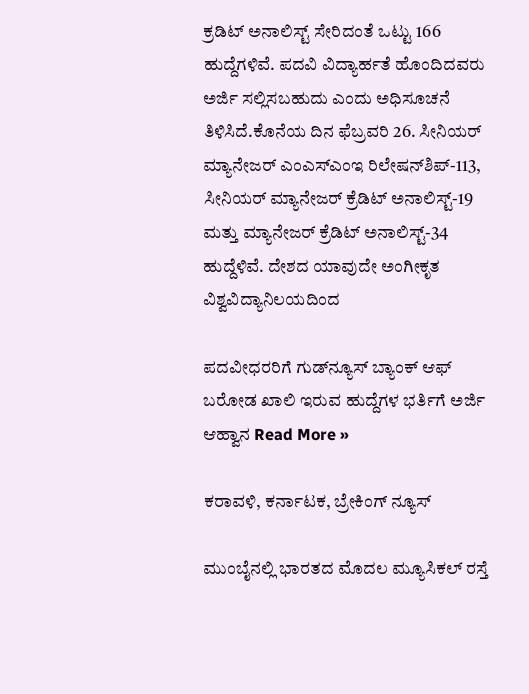ಕ್ರಡಿಟ್‌ ಅನಾಲಿಸ್ಟ್‌ ಸೇರಿದಂತೆ ಒಟ್ಟು 166 ಹುದ್ದೆಗಳಿವೆ. ಪದವಿ ವಿದ್ಯಾರ್ಹತೆ ಹೊಂದಿದವರು ಅರ್ಜಿ ಸಲ್ಲಿಸಬಹುದು ಎಂದು ಅಧಿಸೂಚನೆ ತಿಳಿಸಿದೆ.ಕೊನೆಯ ದಿನ ಫೆಬ್ರವರಿ 26. ಸೀನಿಯರ್‌ ಮ್ಯಾನೇಜರ್‌ ಎಂಎಸ್‌ಎಂಇ ರಿಲೇಷನ್‌ಶಿಪ್‌-113, ಸೀನಿಯರ್‌ ಮ್ಯಾನೇಜರ್‌ ಕ್ರೆಡಿಟ್‌ ಅನಾಲಿಸ್ಟ್‌-19 ಮತ್ತು ಮ್ಯಾನೇಜರ್‌ ಕ್ರೆಡಿಟ್‌ ಅನಾಲಿಸ್ಟ್‌-34 ಹುದ್ದೆಳಿವೆ. ದೇಶದ ಯಾವುದೇ ಅಂಗೀಕೃತ ವಿಶ್ವವಿದ್ಯಾನಿಲಯದಿಂದ

ಪದವೀಧರರಿಗೆ ಗುಡ್‌ನ್ಯೂಸ್‌ ಬ್ಯಾಂಕ್‌ ಆಫ್‌ ಬರೋಡ ಖಾಲಿ ಇರುವ ಹುದ್ದೆಗಳ ಭರ್ತಿಗೆ ಅರ್ಜಿ ಆಹ್ವಾನ Read More »

ಕರಾವಳಿ, ಕರ್ನಾಟಕ, ಬ್ರೇಕಿಂಗ್ ನ್ಯೂಸ್

ಮುಂಬೈನಲ್ಲಿ ಭಾರತದ ಮೊದಲ ಮ್ಯೂಸಿಕಲ್ ರಸ್ತೆ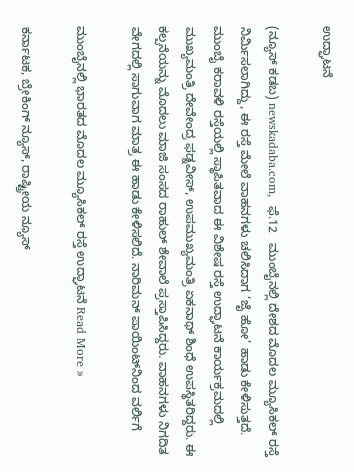ಉದ್ಘಾಟನೆ

(ನ್ಯೂಸ್‌ ಕಡಬ) newskadaba.com,  ಫೆ.12   ಮುಂಬೈನಲ್ಲಿ ದೇಶದ ಮೊದಲ ಮ್ಯೂಸಿಕಲ್ ರಸ್ತೆ ನಿರ್ಮಿಸಲಾಗಿದ್ದು, ಈ ರಸ್ತೆ ಮೇಲೆ ವಾಹನಗಳು ಚಲಿಸಿದಾಗ ‘ಜೈ ಹೋ’ ಹಾಡು ಕೇಳಿಸುತ್ತದೆ. ಮುಂಬೈ ಕರಾವಳಿ ರಸ್ತೆಯಲ್ಲಿ ಸ್ಥಾಪಿತವಾದ ಈ ವಿಶೇಷ ರಸ್ತೆ ಉದ್ಘಾಟನೆ ಕಾರ್ಯಕ್ರಮದಲ್ಲಿ ಮುಖ್ಯಮಂತ್ರಿ ದೇವೇಂದ್ರ ಫಡ್ನವೀಸ್, ಉಪಮುಖ್ಯಮಂತ್ರಿ ಏಕನಾಥ್ ಶಿಂಧೆ ಉಪಸ್ಥಿತರಿದ್ದರು. ಈ ಕಲ್ಪನೆಯನ್ನು ಮೊದಲು ಮಾಜಿ ಸಂಸದ ರಾಹುಲ್ ಶೇವಾಲೆ ಪ್ರಸ್ತಾಪಿಸಿದ್ದರು. ವಾಹನಗಳು ನಿಗದಿತ ವೇಗದಲ್ಲಿ ಸಾಗುವಾಗ ಮಾತ್ರ ಈ ಹಾಡು ಕೇಳಿಸಲಿದೆ. ನಾರಿಮನ್ ಪಾಯಿಂಟ್‌ನಿಂದ ವರ್ಲಿಗೆ

ಮುಂಬೈನಲ್ಲಿ ಭಾರತದ ಮೊದಲ ಮ್ಯೂಸಿಕಲ್ ರಸ್ತೆ ಉದ್ಘಾಟನೆ Read More »

ಕರ್ನಾಟಕ, ಬ್ರೇಕಿಂಗ್ ನ್ಯೂಸ್, ರಾಷ್ಟ್ರೀಯ ನ್ಯೂಸ್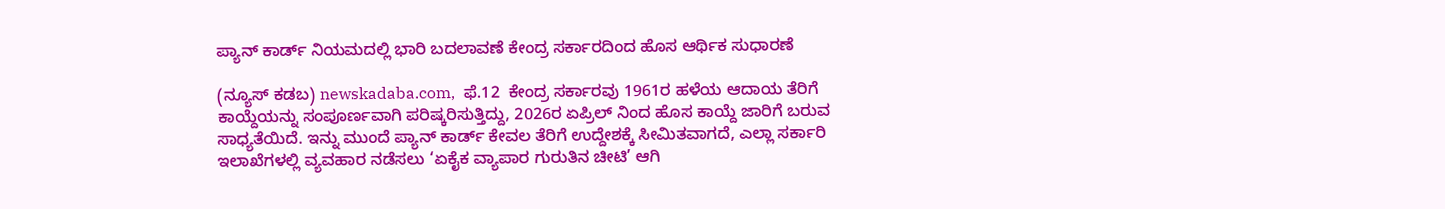ಪ್ಯಾನ್ ಕಾರ್ಡ್ ನಿಯಮದಲ್ಲಿ ಭಾರಿ ಬದಲಾವಣೆ ಕೇಂದ್ರ ಸರ್ಕಾರದಿಂದ ಹೊಸ ಆರ್ಥಿಕ ಸುಧಾರಣೆ

(ನ್ಯೂಸ್‌ ಕಡಬ) newskadaba.com,  ಫೆ.12  ಕೇಂದ್ರ ಸರ್ಕಾರವು 1961ರ ಹಳೆಯ ಆದಾಯ ತೆರಿಗೆ ಕಾಯ್ದೆಯನ್ನು ಸಂಪೂರ್ಣವಾಗಿ ಪರಿಷ್ಕರಿಸುತ್ತಿದ್ದು, 2026ರ ಏಪ್ರಿಲ್ ನಿಂದ ಹೊಸ ಕಾಯ್ದೆ ಜಾರಿಗೆ ಬರುವ ಸಾಧ್ಯತೆಯಿದೆ. ಇನ್ನು ಮುಂದೆ ಪ್ಯಾನ್ ಕಾರ್ಡ್ ಕೇವಲ ತೆರಿಗೆ ಉದ್ದೇಶಕ್ಕೆ ಸೀಮಿತವಾಗದೆ, ಎಲ್ಲಾ ಸರ್ಕಾರಿ ಇಲಾಖೆಗಳಲ್ಲಿ ವ್ಯವಹಾರ ನಡೆಸಲು ‘ಏಕೈಕ ವ್ಯಾಪಾರ ಗುರುತಿನ ಚೀಟಿ’ ಆಗಿ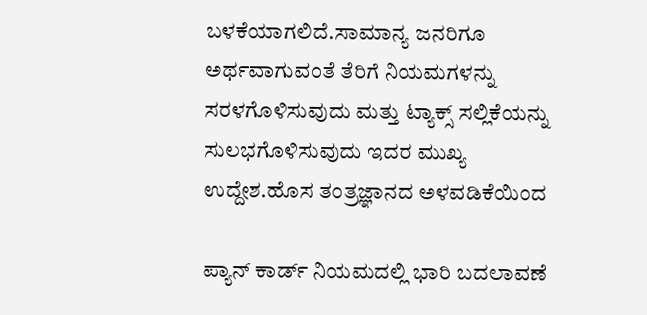ಬಳಕೆಯಾಗಲಿದೆ.ಸಾಮಾನ್ಯ ಜನರಿಗೂ ಅರ್ಥವಾಗುವಂತೆ ತೆರಿಗೆ ನಿಯಮಗಳನ್ನು ಸರಳಗೊಳಿಸುವುದು ಮತ್ತು ಟ್ಯಾಕ್ಸ್ ಸಲ್ಲಿಕೆಯನ್ನು ಸುಲಭಗೊಳಿಸುವುದು ಇದರ ಮುಖ್ಯ ಉದ್ದೇಶ.ಹೊಸ ತಂತ್ರಜ್ಞಾನದ ಅಳವಡಿಕೆಯಿಂದ

ಪ್ಯಾನ್ ಕಾರ್ಡ್ ನಿಯಮದಲ್ಲಿ ಭಾರಿ ಬದಲಾವಣೆ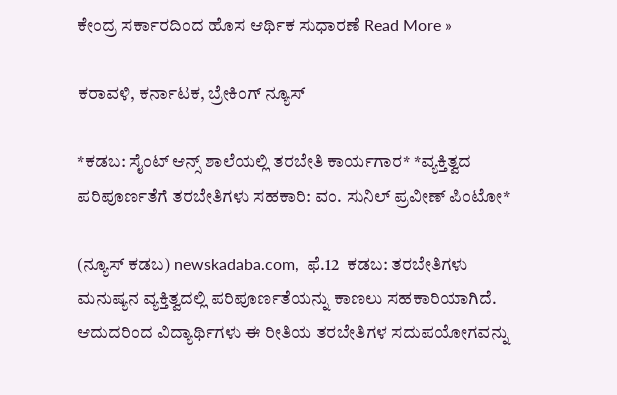ಕೇಂದ್ರ ಸರ್ಕಾರದಿಂದ ಹೊಸ ಆರ್ಥಿಕ ಸುಧಾರಣೆ Read More »

ಕರಾವಳಿ, ಕರ್ನಾಟಕ, ಬ್ರೇಕಿಂಗ್ ನ್ಯೂಸ್

*ಕಡಬ: ಸೈಂಟ್ ಆನ್ಸ್ ಶಾಲೆಯಲ್ಲಿ ತರಬೇತಿ ಕಾರ್ಯಗಾರ* *ವ್ಯಕ್ತಿತ್ವದ ಪರಿಪೂರ್ಣತೆಗೆ ತರಬೇತಿಗಳು ಸಹಕಾರಿ: ವಂ. ಸುನಿಲ್ ಪ್ರವೀಣ್ ಪಿಂಟೋ*

(ನ್ಯೂಸ್‌ ಕಡಬ) newskadaba.com,  ಫೆ.12  ಕಡಬ: ತರಬೇತಿಗಳು ಮನುಷ್ಯನ ವ್ಯಕ್ತಿತ್ವದಲ್ಲಿ ಪರಿಪೂರ್ಣತೆಯನ್ನು ಕಾಣಲು ಸಹಕಾರಿಯಾಗಿದೆ. ಆದುದರಿಂದ ವಿದ್ಯಾರ್ಥಿಗಳು ಈ ರೀತಿಯ ತರಬೇತಿಗಳ ಸದುಪಯೋಗವನ್ನು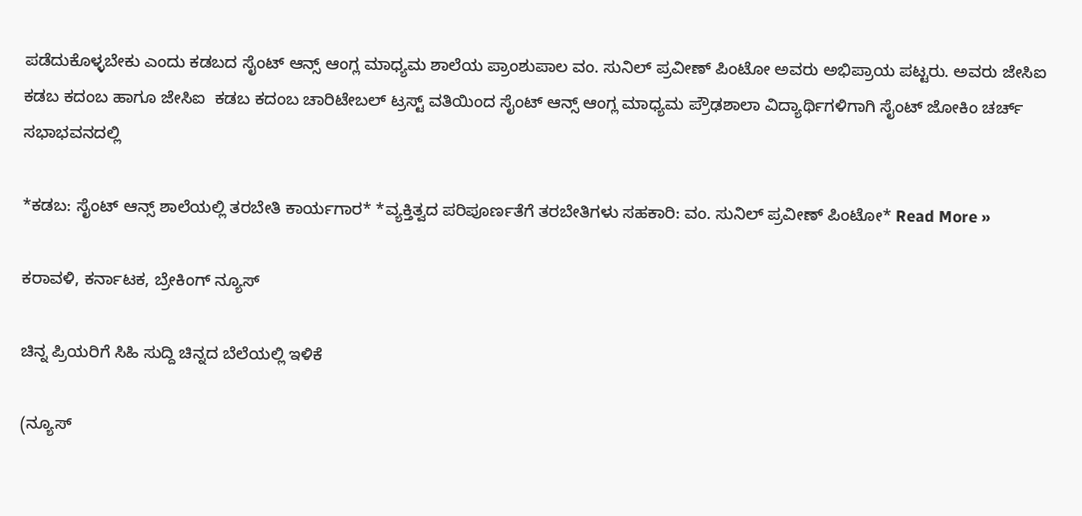ಪಡೆದುಕೊಳ್ಳಬೇಕು ಎಂದು ಕಡಬದ ಸೈಂಟ್ ಆನ್ಸ್ ಆಂಗ್ಲ ಮಾಧ್ಯಮ ಶಾಲೆಯ ಪ್ರಾಂಶುಪಾಲ ವಂ. ಸುನಿಲ್ ಪ್ರವೀಣ್ ಪಿಂಟೋ ಅವರು ಅಭಿಪ್ರಾಯ ಪಟ್ಟರು. ಅವರು ಜೇಸಿಐ ಕಡಬ ಕದಂಬ ಹಾಗೂ ಜೇಸಿಐ  ಕಡಬ ಕದಂಬ ಚಾರಿಟೇಬಲ್ ಟ್ರಸ್ಟ್ ವತಿಯಿಂದ ಸೈಂಟ್ ಆನ್ಸ್ ಆಂಗ್ಲ ಮಾಧ್ಯಮ ಪ್ರೌಢಶಾಲಾ ವಿದ್ಯಾರ್ಥಿಗಳಿಗಾಗಿ ಸೈಂಟ್ ಜೋಕಿಂ ಚರ್ಚ್ ಸಭಾಭವನದಲ್ಲಿ

*ಕಡಬ: ಸೈಂಟ್ ಆನ್ಸ್ ಶಾಲೆಯಲ್ಲಿ ತರಬೇತಿ ಕಾರ್ಯಗಾರ* *ವ್ಯಕ್ತಿತ್ವದ ಪರಿಪೂರ್ಣತೆಗೆ ತರಬೇತಿಗಳು ಸಹಕಾರಿ: ವಂ. ಸುನಿಲ್ ಪ್ರವೀಣ್ ಪಿಂಟೋ* Read More »

ಕರಾವಳಿ, ಕರ್ನಾಟಕ, ಬ್ರೇಕಿಂಗ್ ನ್ಯೂಸ್

ಚಿನ್ನ ಪ್ರಿಯರಿಗೆ ಸಿಹಿ ಸುದ್ದಿ ಚಿನ್ನದ ಬೆಲೆಯಲ್ಲಿ ಇಳಿಕೆ

(ನ್ಯೂಸ್‌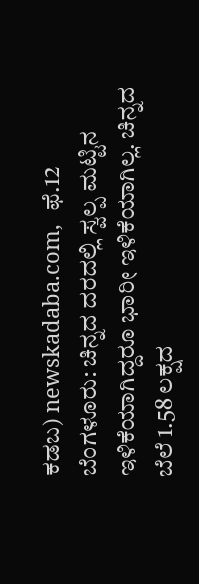ಕಡಬ) newskadaba.com,  ಫೆ.12  ಬೆಂಗಳೂರು: ಚಿನ್ನದ ದರದಲ್ಲಿ ಸ್ವಲ್ಪ ಮಟ್ಟಿನ ಇಳಿಕೆಯಾಗಿದ್ದರೂ ಭಾರೀ ಇಳಿಕೆಯಾಗಿಲ್ಲ. ಚಿನ್ನದ ಬೆಲೆ 1.58 ಲಕ್ಷದ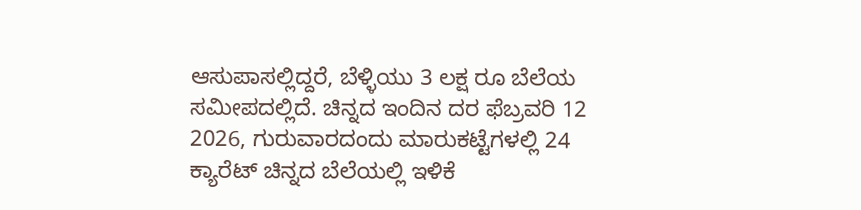ಆಸುಪಾಸಲ್ಲಿದ್ದರೆ, ಬೆಳ್ಳಿಯು 3 ಲಕ್ಷ ರೂ ಬೆಲೆಯ ಸಮೀಪದಲ್ಲಿದೆ. ಚಿನ್ನದ ಇಂದಿನ ದರ ಫೆಬ್ರವರಿ 12 2026, ಗುರುವಾರದಂದು ಮಾರುಕಟ್ಟೆಗಳಲ್ಲಿ 24 ಕ್ಯಾರೆಟ್ ಚಿನ್ನದ ಬೆಲೆಯಲ್ಲಿ ಇಳಿಕೆ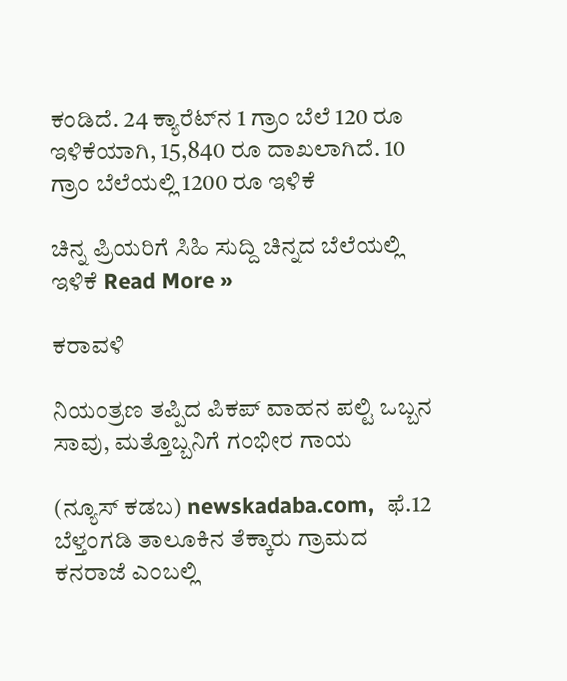ಕಂಡಿದೆ. 24 ಕ್ಯಾರೆಟ್‌ನ 1 ಗ್ರಾಂ ಬೆಲೆ 120 ರೂ ಇಳಿಕೆಯಾಗಿ, 15,840 ರೂ ದಾಖಲಾಗಿದೆ. 10 ಗ್ರಾಂ ಬೆಲೆಯಲ್ಲಿ 1200 ರೂ ಇಳಿಕೆ

ಚಿನ್ನ ಪ್ರಿಯರಿಗೆ ಸಿಹಿ ಸುದ್ದಿ ಚಿನ್ನದ ಬೆಲೆಯಲ್ಲಿ ಇಳಿಕೆ Read More »

ಕರಾವಳಿ

ನಿಯಂತ್ರಣ ತಪ್ಪಿದ ಪಿಕಪ್ ವಾಹನ ಪಲ್ಟಿ ಒಬ್ಬನ ಸಾವು, ಮತ್ತೊಬ್ಬನಿಗೆ ಗಂಭೀರ ಗಾಯ

(ನ್ಯೂಸ್‌ ಕಡಬ) newskadaba.com,  ಫೆ.12 ಬೆಳ್ತಂಗಡಿ ತಾಲೂಕಿನ ತೆಕ್ಕಾರು ಗ್ರಾಮದ ಕನರಾಜೆ ಎಂಬಲ್ಲಿ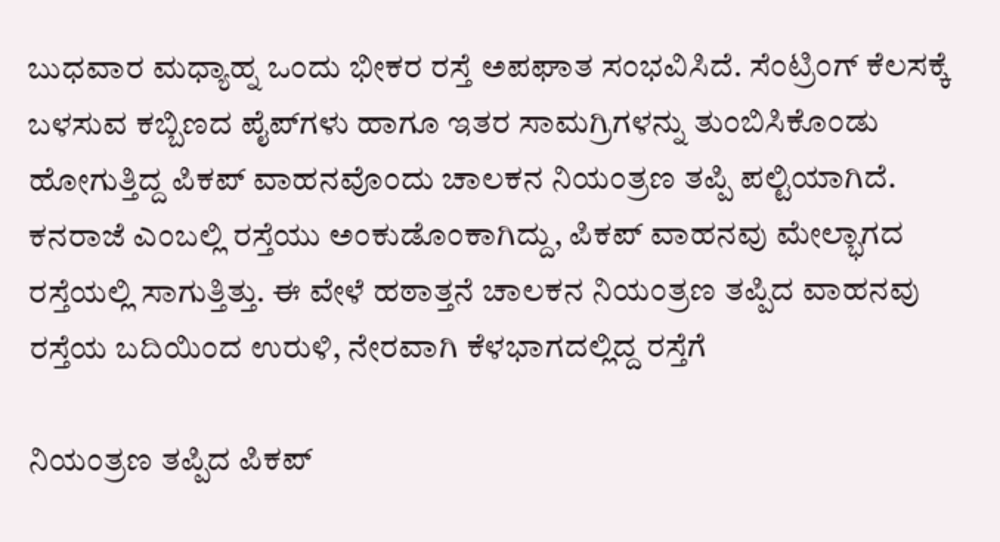ಬುಧವಾರ ಮಧ್ಯಾಹ್ನ ಒಂದು ಭೀಕರ ರಸ್ತೆ ಅಪಘಾತ ಸಂಭವಿಸಿದೆ. ಸೆಂಟ್ರಿಂಗ್ ಕೆಲಸಕ್ಕೆ ಬಳಸುವ ಕಬ್ಬಿಣದ ಪೈಪ್‌ಗಳು ಹಾಗೂ ಇತರ ಸಾಮಗ್ರಿಗಳನ್ನು ತುಂಬಿಸಿಕೊಂಡು ಹೋಗುತ್ತಿದ್ದ ಪಿಕಪ್ ವಾಹನವೊಂದು ಚಾಲಕನ ನಿಯಂತ್ರಣ ತಪ್ಪಿ ಪಲ್ಟಿಯಾಗಿದೆ. ಕನರಾಜೆ ಎಂಬಲ್ಲಿ ರಸ್ತೆಯು ಅಂಕುಡೊಂಕಾಗಿದ್ದು, ಪಿಕಪ್ ವಾಹನವು ಮೇಲ್ಭಾಗದ ರಸ್ತೆಯಲ್ಲಿ ಸಾಗುತ್ತಿತ್ತು. ಈ ವೇಳೆ ಹಠಾತ್ತನೆ ಚಾಲಕನ ನಿಯಂತ್ರಣ ತಪ್ಪಿದ ವಾಹನವು ರಸ್ತೆಯ ಬದಿಯಿಂದ ಉರುಳಿ, ನೇರವಾಗಿ ಕೆಳಭಾಗದಲ್ಲಿದ್ದ ರಸ್ತೆಗೆ

ನಿಯಂತ್ರಣ ತಪ್ಪಿದ ಪಿಕಪ್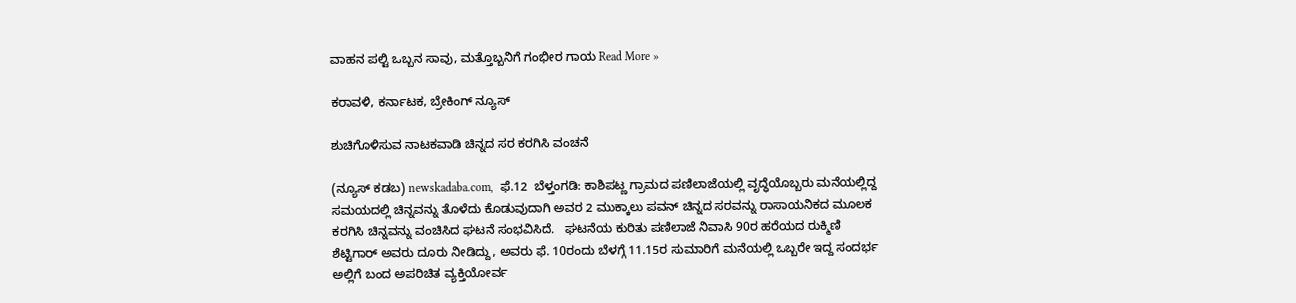ವಾಹನ ಪಲ್ಟಿ ಒಬ್ಬನ ಸಾವು, ಮತ್ತೊಬ್ಬನಿಗೆ ಗಂಭೀರ ಗಾಯ Read More »

ಕರಾವಳಿ, ಕರ್ನಾಟಕ, ಬ್ರೇಕಿಂಗ್ ನ್ಯೂಸ್

ಶುಚಿಗೊಳಿಸುವ ನಾಟಕವಾಡಿ ಚಿನ್ನದ ಸರ ಕರಗಿಸಿ ವಂಚನೆ

(ನ್ಯೂಸ್‌ ಕಡಬ) newskadaba.com,  ಫೆ.12  ಬೆಳ್ತಂಗಡಿ: ಕಾಶಿಪಟ್ಣ ಗ್ರಾಮದ ಪಣಿಲಾಜೆಯಲ್ಲಿ ವೃದ್ಧೆಯೊಬ್ಬರು ಮನೆಯಲ್ಲಿದ್ದ ಸಮಯದಲ್ಲಿ ಚಿನ್ನವನ್ನು ತೊಳೆದು ಕೊಡುವುದಾಗಿ ಅವರ 2 ಮುಕ್ಕಾಲು ಪವನ್ ಚಿನ್ನದ ಸರವನ್ನು ರಾಸಾಯನಿಕದ ಮೂಲಕ ಕರಗಿಸಿ ಚಿನ್ನವನ್ನು ವಂಚಿಸಿದ ಘಟನೆ ಸಂಭವಿಸಿದೆ.   ಘಟನೆಯ ಕುರಿತು ಪಣಿಲಾಜೆ ನಿವಾಸಿ 90ರ ಹರೆಯದ ರುಕ್ಮಿಣಿ ಶೆಟ್ಟಿಗಾರ್ ಅವರು ದೂರು ನೀಡಿದ್ದು, ಅವರು ಫೆ. 10ರಂದು ಬೆಳಗ್ಗೆ 11.15ರ ಸುಮಾರಿಗೆ ಮನೆಯಲ್ಲಿ ಒಬ್ಬರೇ ಇದ್ದ ಸಂದರ್ಭ ಅಲ್ಲಿಗೆ ಬಂದ ಅಪರಿಚಿತ ವ್ಯಕ್ತಿಯೋರ್ವ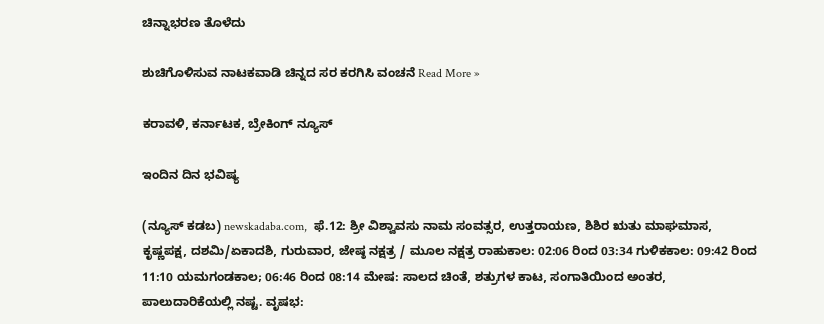ಚಿನ್ನಾಭರಣ ತೊಳೆದು

ಶುಚಿಗೊಳಿಸುವ ನಾಟಕವಾಡಿ ಚಿನ್ನದ ಸರ ಕರಗಿಸಿ ವಂಚನೆ Read More »

ಕರಾವಳಿ, ಕರ್ನಾಟಕ, ಬ್ರೇಕಿಂಗ್ ನ್ಯೂಸ್

ಇಂದಿನ ದಿನ ಭವಿಷ್ಯ

(ನ್ಯೂಸ್‌ ಕಡಬ) newskadaba.com,  ಫೆ.12: ಶ್ರೀ ವಿಶ್ವಾವಸು ನಾಮ ಸಂವತ್ಸರ, ಉತ್ತರಾಯಣ, ಶಿಶಿರ ಋತು ಮಾಘಮಾಸ, ಕೃಷ್ಣಪಕ್ಷ, ದಶಮಿ/ಏಕಾದಶಿ, ಗುರುವಾರ, ಜೇಷ್ಠ ನಕ್ಷತ್ರ / ಮೂಲ ನಕ್ಷತ್ರ ರಾಹುಕಾಲ: 02:06 ರಿಂದ 03:34 ಗುಳಿಕಕಾಲ: 09:42 ರಿಂದ 11:10 ಯಮಗಂಡಕಾಲ; 06:46 ರಿಂದ 08:14 ಮೇಷ: ಸಾಲದ ಚಿಂತೆ, ಶತ್ರುಗಳ ಕಾಟ, ಸಂಗಾತಿಯಿಂದ ಅಂತರ, ಪಾಲುದಾರಿಕೆಯಲ್ಲಿ ನಷ್ಟ. ವೃಷಭ: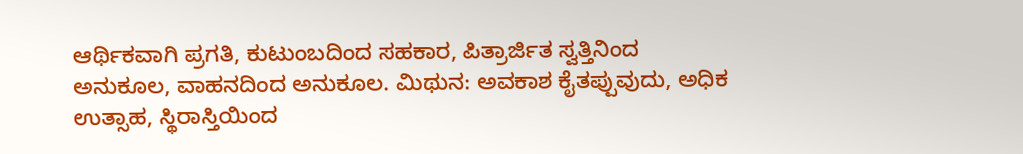ಆರ್ಥಿಕವಾಗಿ ಪ್ರಗತಿ, ಕುಟುಂಬದಿಂದ ಸಹಕಾರ, ಪಿತ್ರಾರ್ಜಿತ ಸ್ವತ್ತಿನಿಂದ ಅನುಕೂಲ, ವಾಹನದಿಂದ ಅನುಕೂಲ. ಮಿಥುನ: ಅವಕಾಶ ಕೈತಪ್ಪುವುದು, ಅಧಿಕ ಉತ್ಸಾಹ, ಸ್ಥಿರಾಸ್ತಿಯಿಂದ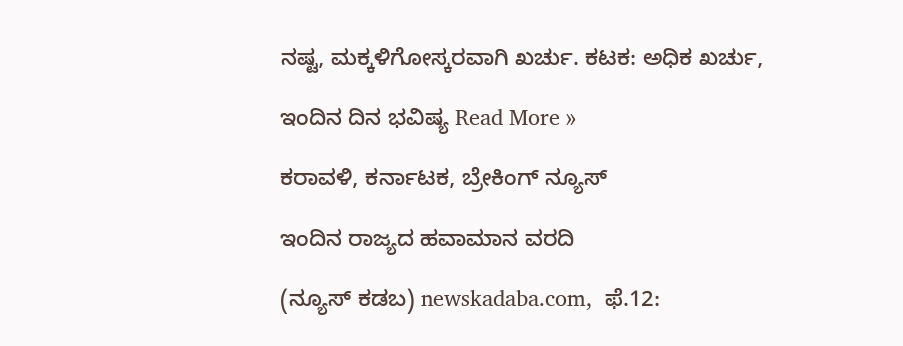ನಷ್ಟ, ಮಕ್ಕಳಿಗೋಸ್ಕರವಾಗಿ ಖರ್ಚು. ಕಟಕ: ಅಧಿಕ ಖರ್ಚು,

ಇಂದಿನ ದಿನ ಭವಿಷ್ಯ Read More »

ಕರಾವಳಿ, ಕರ್ನಾಟಕ, ಬ್ರೇಕಿಂಗ್ ನ್ಯೂಸ್

ಇಂದಿನ ರಾಜ್ಯದ ಹವಾಮಾನ ವರದಿ

(ನ್ಯೂಸ್‌ ಕಡಬ) newskadaba.com,  ಫೆ.12: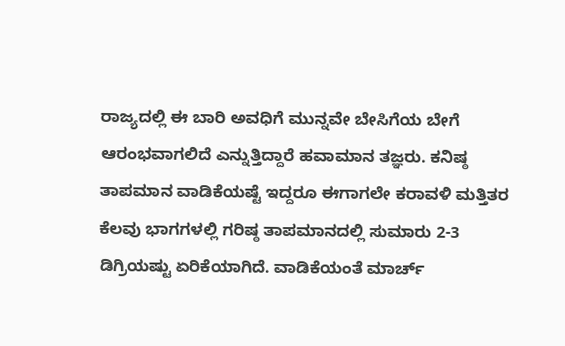ರಾಜ್ಯದಲ್ಲಿ ಈ ಬಾರಿ ಅವಧಿಗೆ ಮುನ್ನವೇ ಬೇಸಿಗೆಯ ಬೇಗೆ ಆರಂಭವಾಗಲಿದೆ ಎನ್ನುತ್ತಿದ್ದಾರೆ ಹವಾಮಾನ ತಜ್ಞರು. ಕನಿಷ್ಠ ತಾಪಮಾನ ವಾಡಿಕೆಯಷ್ಟೆ ಇದ್ದರೂ ಈಗಾಗಲೇ ಕರಾವಳಿ ಮತ್ತಿತರ ಕೆಲವು ಭಾಗಗಳಲ್ಲಿ ಗರಿಷ್ಠ ತಾಪಮಾನದಲ್ಲಿ ಸುಮಾರು 2-3 ಡಿಗ್ರಿಯಷ್ಟು ಏರಿಕೆಯಾಗಿದೆ. ವಾಡಿಕೆಯಂತೆ ಮಾರ್ಚ್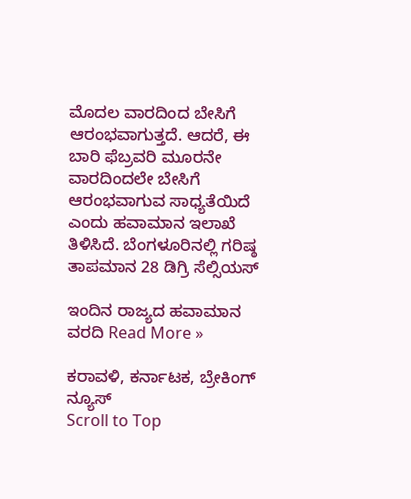ಮೊದಲ ವಾರದಿಂದ ಬೇಸಿಗೆ ಆರಂಭವಾಗುತ್ತದೆ. ಆದರೆ, ಈ ಬಾರಿ ಫೆಬ್ರವರಿ ಮೂರನೇ ವಾರದಿಂದಲೇ ಬೇಸಿಗೆ ಆರಂಭವಾಗುವ ಸಾಧ್ಯತೆಯಿದೆ ಎಂದು ಹವಾಮಾನ ಇಲಾಖೆ ತಿಳಿಸಿದೆ. ಬೆಂಗಳೂರಿನಲ್ಲಿ ಗರಿಷ್ಠ ತಾಪಮಾನ 28 ಡಿಗ್ರಿ ಸೆಲ್ಸಿಯಸ್

ಇಂದಿನ ರಾಜ್ಯದ ಹವಾಮಾನ ವರದಿ Read More »

ಕರಾವಳಿ, ಕರ್ನಾಟಕ, ಬ್ರೇಕಿಂಗ್ ನ್ಯೂಸ್
Scroll to Top